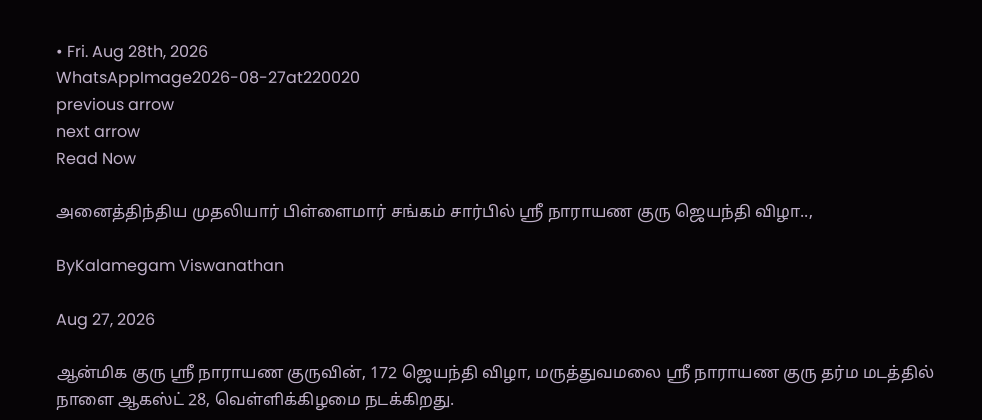• Fri. Aug 28th, 2026
WhatsAppImage2026-08-27at220020
previous arrow
next arrow
Read Now

அனைத்திந்திய முதலியார் பிள்ளைமார் சங்கம் சார்பில் ஸ்ரீ நாராயண குரு ஜெயந்தி விழா..,

ByKalamegam Viswanathan

Aug 27, 2026

ஆன்மிக குரு ஸ்ரீ நாராயண குருவின், 172 ஜெயந்தி விழா, மருத்துவமலை ஸ்ரீ நாராயண குரு தர்ம மடத்தில் நாளை ஆகஸ்ட் 28, வெள்ளிக்கிழமை நடக்கிறது.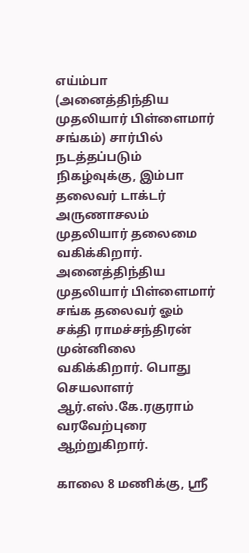எய்ம்பா (அனைத்திந்திய முதலியார் பிள்ளைமார் சங்கம்) சார்பில் நடத்தப்படும் நிகழ்வுக்கு, இம்பா தலைவர் டாக்டர் அருணாசலம் முதலியார் தலைமை வகிக்கிறார். அனைத்திந்திய முதலியார் பிள்ளைமார் சங்க தலைவர் ஓம் சக்தி ராமச்சந்திரன் முன்னிலை வகிக்கிறார். பொது செயலாளர் ஆர்.எஸ்.கே.ரகுராம்
வரவேற்புரை ஆற்றுகிறார்.

காலை 8 மணிக்கு, ஸ்ரீ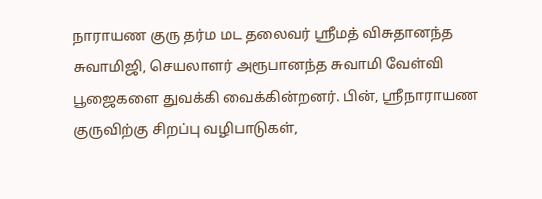நாராயண குரு தர்ம மட தலைவர் ஸ்ரீமத் விசுதானந்த சுவாமிஜி, செயலாளர் அரூபானந்த சுவாமி வேள்வி பூஜைகளை துவக்கி வைக்கின்றனர். பின், ஸ்ரீநாராயண குருவிற்கு சிறப்பு வழிபாடுகள்,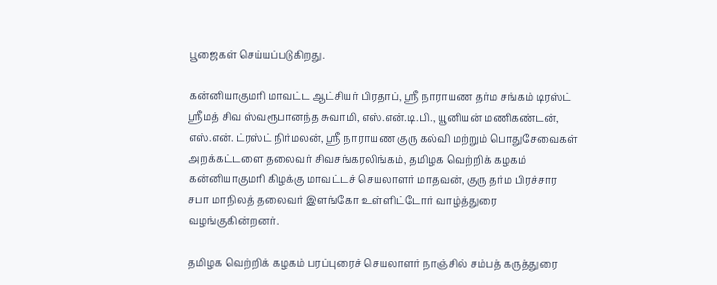பூஜைகள் செய்யப்படுகிறது.

கன்னியாகுமரி மாவட்ட ஆட்சியர் பிரதாப், ஸ்ரீ நாராயண தர்ம சங்கம் டிரஸ்ட் ஸ்ரீமத் சிவ ஸ்வரூபானந்த சுவாமி, எஸ்.என்.டி.பி., யூனியன் மணிகண்டன், எஸ்.என். ட்ரஸ்ட் நிர்மலன், ஸ்ரீ நாராயண குரு கல்வி மற்றும் பொதுசேவைகள் அறக்கட்டளை தலைவர் சிவசங்கரலிங்கம், தமிழக வெற்றிக் கழகம் கன்னியாகுமரி கிழக்கு மாவட்டச் செயலாளர் மாதவன், குரு தர்ம பிரச்சார சபா மாநிலத் தலைவர் இளங்கோ உள்ளிட்டோர் வாழ்த்துரை வழங்குகின்றனர்.

தமிழக வெற்றிக் கழகம் பரப்புரைச் செயலாளர் நாஞ்சில் சம்பத் கருத்துரை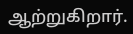ஆற்றுகிறார்.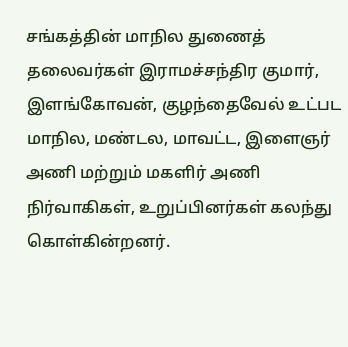சங்கத்தின் மாநில துணைத் தலைவர்கள் இராமச்சந்திர குமார், இளங்கோவன், குழந்தைவேல் உட்பட மாநில, மண்டல, மாவட்ட, இளைஞர் அணி மற்றும் மகளிர் அணி நிர்வாகிகள், உறுப்பினர்கள் கலந்து கொள்கின்றனர்.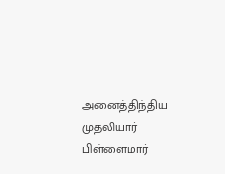அனைத்திந்திய முதலியார் பிள்ளைமார்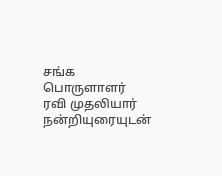சங்க பொருளாளர் ரவி முதலியார் நன்றியுரையுடன்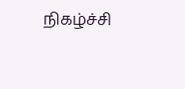நிகழ்ச்சி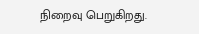நிறைவு பெறுகிறது.